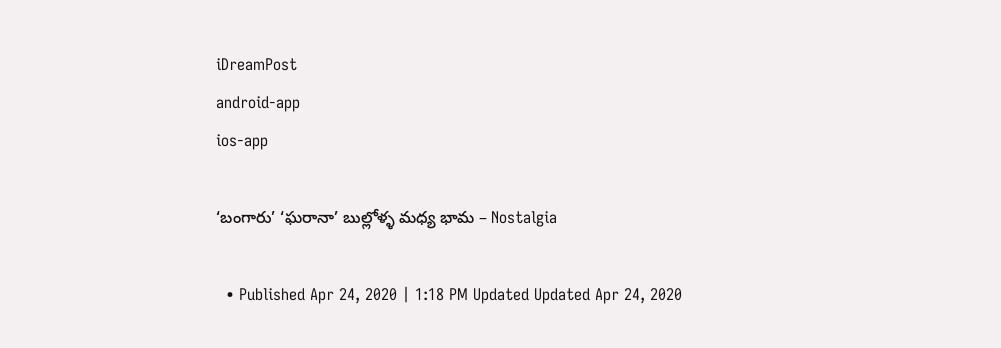iDreamPost
android-app
ios-app

‘బంగారు’ ‘ఘరానా’ బుల్లోళ్ళ మధ్య భామ – Nostalgia

  • Published Apr 24, 2020 | 1:18 PM Updated Updated Apr 24, 2020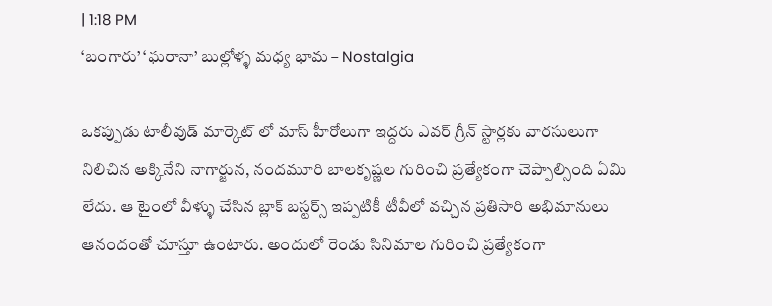| 1:18 PM
‘బంగారు’ ‘ఘరానా’ బుల్లోళ్ళ మధ్య భామ – Nostalgia

ఒకప్పుడు టాలీవుడ్ మార్కెట్ లో మాస్ హీరోలుగా ఇద్దరు ఎవర్ గ్రీన్ స్టార్లకు వారసులుగా నిలిచిన అక్కినేని నాగార్జున, నందమూరి బాలకృష్ణల గురించి ప్రత్యేకంగా చెప్పాల్సింది ఏమి లేదు. ఆ టైంలో వీళ్ళు చేసిన బ్లాక్ బస్టర్స్ ఇప్పటికీ టీవీలో వచ్చిన ప్రతిసారి అభిమానులు ఆనందంతో చూస్తూ ఉంటారు. అందులో రెండు సినిమాల గురించి ప్రత్యేకంగా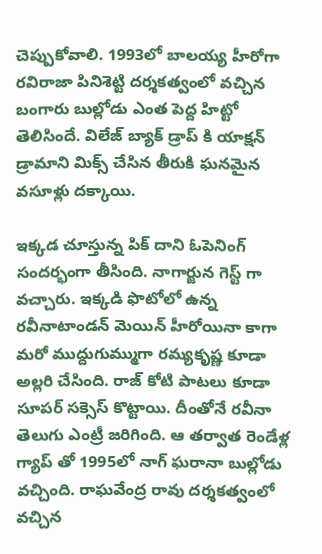చెప్పుకోవాలి. 1993లో బాలయ్య హీరోగా రవిరాజా పినిశెట్టి దర్శకత్వంలో వచ్చిన బంగారు బుల్లోడు ఎంత పెద్ద హిట్టో తెలిసిందే. విలేజ్ బ్యాక్ డ్రాప్ కి యాక్షన్ డ్రామాని మిక్స్ చేసిన తీరుకి ఘనమైన వసూళ్లు దక్కాయి.

ఇక్కడ చూస్తున్న పిక్ దాని ఓపెనింగ్ సందర్భంగా తీసింది. నాగార్జున గెస్ట్ గా వచ్చారు. ఇక్కడి ఫొటోలో ఉన్న రవీనాటాండన్ మెయిన్ హీరోయినా కాగా మరో ముద్దుగుమ్ముగా రమ్యకృష్ణ కూడా అల్లరి చేసింది. రాజ్ కోటి పాటలు కూడా సూపర్ సక్సెస్ కొట్టాయి. దీంతోనే రవీనా తెలుగు ఎంట్రీ జరిగింది. ఆ తర్వాత రెండేళ్ల గ్యాప్ తో 1995లో నాగ్ ఘరానా బుల్లోడు వచ్చింది. రాఘవేంద్ర రావు దర్శకత్వంలో వచ్చిన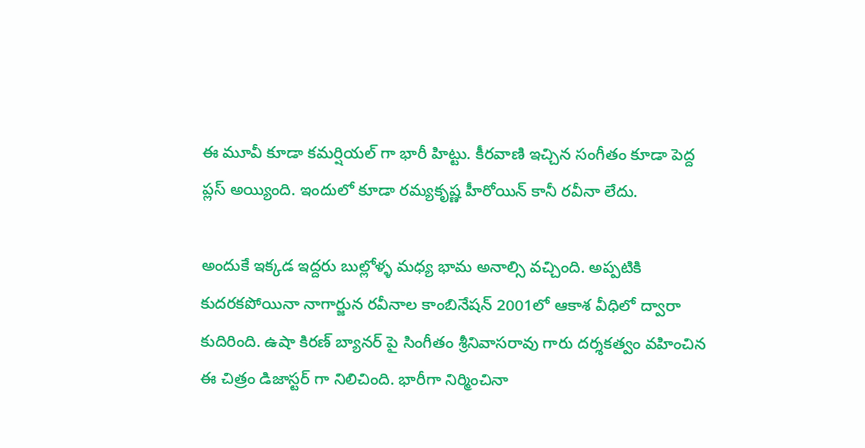ఈ మూవీ కూడా కమర్షియల్ గా భారీ హిట్టు. కీరవాణి ఇచ్చిన సంగీతం కూడా పెద్ద ప్లస్ అయ్యింది. ఇందులో కూడా రమ్యకృష్ణ హీరోయిన్ కానీ రవీనా లేదు.

అందుకే ఇక్కడ ఇద్దరు బుల్లోళ్ళ మధ్య భామ అనాల్సి వచ్చింది. అప్పటికి కుదరకపోయినా నాగార్జున రవీనాల కాంబినేషన్ 2001లో ఆకాశ వీధిలో ద్వారా కుదిరింది. ఉషా కిరణ్ బ్యానర్ పై సింగీతం శ్రీనివాసరావు గారు దర్శకత్వం వహించిన ఈ చిత్రం డిజాస్టర్ గా నిలిచింది. భారీగా నిర్మించినా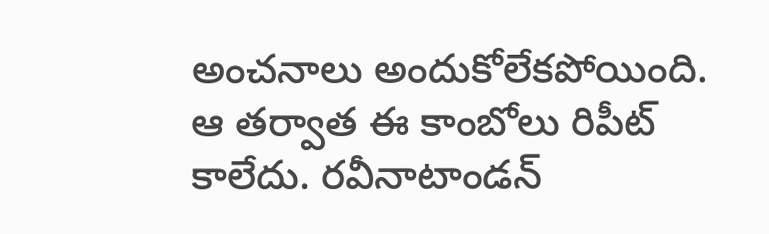అంచనాలు అందుకోలేకపోయింది. ఆ తర్వాత ఈ కాంబోలు రిపీట్ కాలేదు. రవీనాటాండన్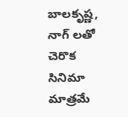బాలకృష్ణ, నాగ్ లతో చెరొక సినిమా మాత్రమే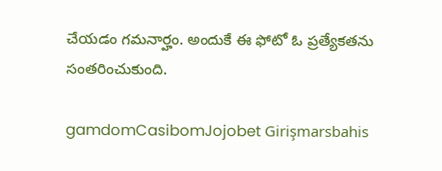చేయడం గమనార్హం. అందుకే ఈ ఫోటో ఓ ప్రత్యేకతను సంతరించుకుంది.

gamdomCasibomJojobet Girişmarsbahis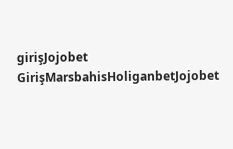girişJojobet GirişMarsbahisHoliganbetJojobet